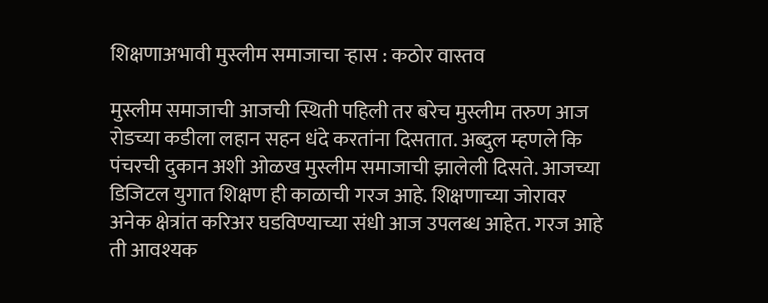शिक्षणाअभावी मुस्लीम समाजाचा ऱ्हास : कठोर वास्तव

मुस्लीम समाजाची आजची स्थिती पहिली तर बरेच मुस्लीम तरुण आज रोडच्या कडीला लहान सहन धंदे करतांना दिसतात. अब्दुल म्हणले कि पंचरची दुकान अशी ओळख मुस्लीम समाजाची झालेली दिसते. आजच्या डिजिटल युगात शिक्षण ही काळाची गरज आहे. शिक्षणाच्या जोरावर अनेक क्षेत्रांत करिअर घडविण्याच्या संधी आज उपलब्ध आहेत. गरज आहे ती आवश्यक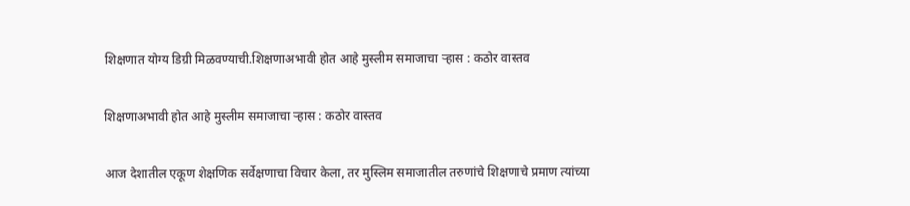शिक्षणात योग्य डिग्री मिळवण्याची.शिक्षणाअभावी होत आहे मुस्लीम समाजाचा ऱ्हास : कठोर वास्तव

शिक्षणाअभावी होत आहे मुस्लीम समाजाचा ऱ्हास : कठोर वास्तव

आज देशातील एकूण शेक्षणिक सर्वेक्षणाचा विचार केला, तर मुस्लिम समाजातील तरुणांचे शिक्षणाचे प्रमाण त्यांच्या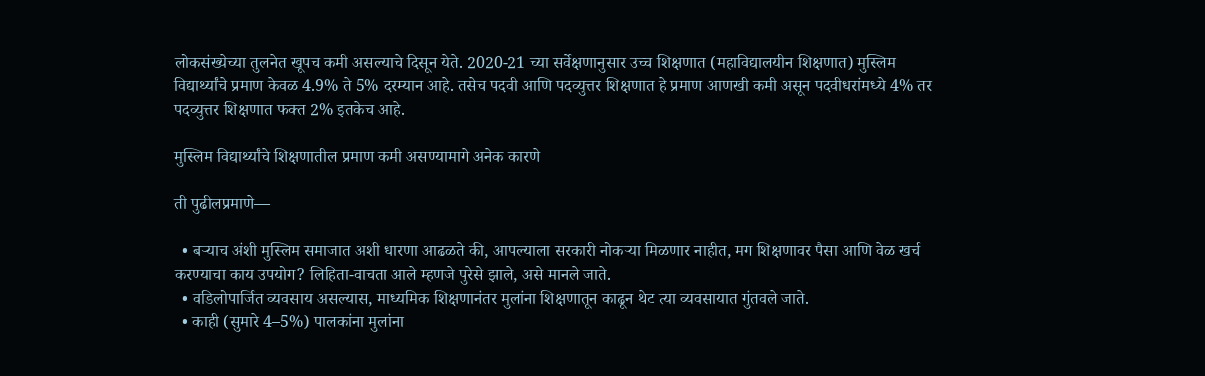लोकसंख्येच्या तुलनेत खूपच कमी असल्याचे दिसून येते. 2020-21 च्या सर्वेक्षणानुसार उच्च शिक्षणात (महाविद्यालयीन शिक्षणात) मुस्लिम विद्यार्थ्यांचे प्रमाण केवळ 4.9% ते 5% दरम्यान आहे. तसेच पदवी आणि पदव्युत्तर शिक्षणात हे प्रमाण आणखी कमी असून पदवीधरांमध्ये 4% तर पदव्युत्तर शिक्षणात फक्त 2% इतकेच आहे.

मुस्लिम विद्यार्थ्यांचे शिक्षणातील प्रमाण कमी असण्यामागे अनेक कारणे

ती पुढीलप्रमाणे—

  • बऱ्याच अंशी मुस्लिम समाजात अशी धारणा आढळते की, आपल्याला सरकारी नोकऱ्या मिळणार नाहीत, मग शिक्षणावर पैसा आणि वेळ खर्च करण्याचा काय उपयोग? लिहिता-वाचता आले म्हणजे पुरेसे झाले, असे मानले जाते.
  • वडिलोपार्जित व्यवसाय असल्यास, माध्यमिक शिक्षणानंतर मुलांना शिक्षणातून काढून थेट त्या व्यवसायात गुंतवले जाते.
  • काही (सुमारे 4–5%) पालकांना मुलांना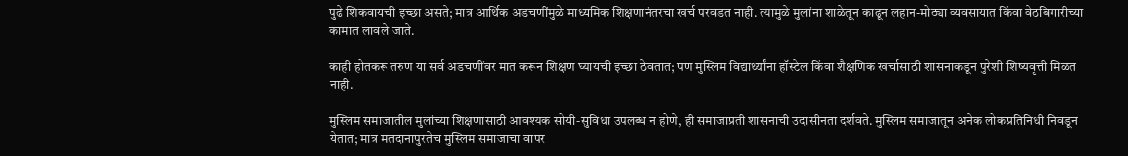पुढे शिकवायची इच्छा असते; मात्र आर्थिक अडचणींमुळे माध्यमिक शिक्षणानंतरचा खर्च परवडत नाही. त्यामुळे मुलांना शाळेतून काढून लहान-मोठ्या व्यवसायात किंवा वेठबिगारीच्या कामात लावले जाते.

काही होतकरू तरुण या सर्व अडचणींवर मात करून शिक्षण घ्यायची इच्छा ठेवतात; पण मुस्लिम विद्यार्थ्यांना हॉस्टेल किंवा शैक्षणिक खर्चासाठी शासनाकडून पुरेशी शिष्यवृत्ती मिळत नाही.

मुस्लिम समाजातील मुलांच्या शिक्षणासाठी आवश्यक सोयी-सुविधा उपलब्ध न होणे, ही समाजाप्रती शासनाची उदासीनता दर्शवते. मुस्लिम समाजातून अनेक लोकप्रतिनिधी निवडून येतात; मात्र मतदानापुरतेच मुस्लिम समाजाचा वापर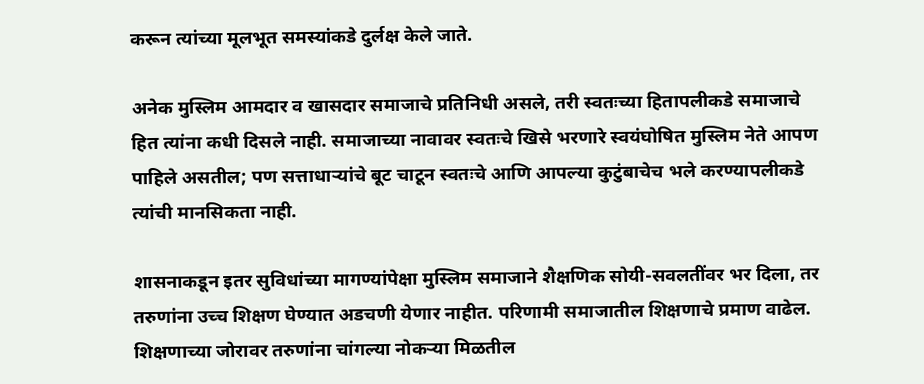करून त्यांच्या मूलभूत समस्यांकडे दुर्लक्ष केले जाते.

अनेक मुस्लिम आमदार व खासदार समाजाचे प्रतिनिधी असले, तरी स्वतःच्या हितापलीकडे समाजाचे हित त्यांना कधी दिसले नाही. समाजाच्या नावावर स्वतःचे खिसे भरणारे स्वयंघोषित मुस्लिम नेते आपण पाहिले असतील; पण सत्ताधाऱ्यांचे बूट चाटून स्वतःचे आणि आपल्या कुटुंबाचेच भले करण्यापलीकडे त्यांची मानसिकता नाही.

शासनाकडून इतर सुविधांच्या मागण्यांपेक्षा मुस्लिम समाजाने शैक्षणिक सोयी-सवलतींवर भर दिला, तर तरुणांना उच्च शिक्षण घेण्यात अडचणी येणार नाहीत. परिणामी समाजातील शिक्षणाचे प्रमाण वाढेल. शिक्षणाच्या जोरावर तरुणांना चांगल्या नोकऱ्या मिळतील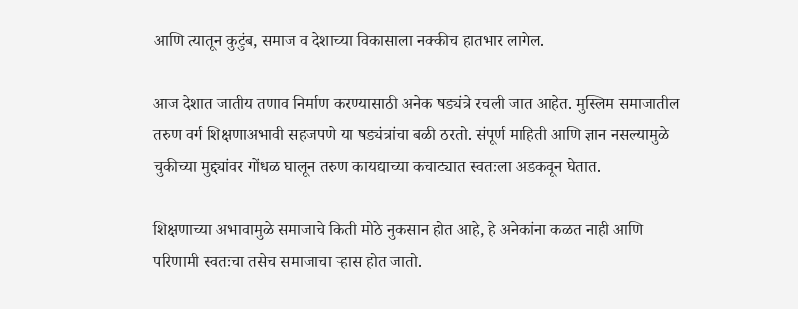आणि त्यातून कुटुंब, समाज व देशाच्या विकासाला नक्कीच हातभार लागेल.

आज देशात जातीय तणाव निर्माण करण्यासाठी अनेक षड्यंत्रे रचली जात आहेत. मुस्लिम समाजातील तरुण वर्ग शिक्षणाअभावी सहजपणे या षड्यंत्रांचा बळी ठरतो. संपूर्ण माहिती आणि ज्ञान नसल्यामुळे चुकीच्या मुद्द्यांवर गोंधळ घालून तरुण कायद्याच्या कचाट्यात स्वतःला अडकवून घेतात.

शिक्षणाच्या अभावामुळे समाजाचे किती मोठे नुकसान होत आहे, हे अनेकांना कळत नाही आणि परिणामी स्वतःचा तसेच समाजाचा ऱ्हास होत जातो.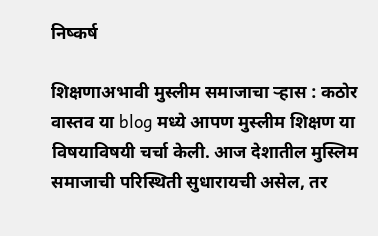निष्कर्ष

शिक्षणाअभावी मुस्लीम समाजाचा ऱ्हास : कठोर वास्तव या blog मध्ये आपण मुस्लीम शिक्षण या विषयाविषयी चर्चा केली. आज देशातील मुस्लिम समाजाची परिस्थिती सुधारायची असेल, तर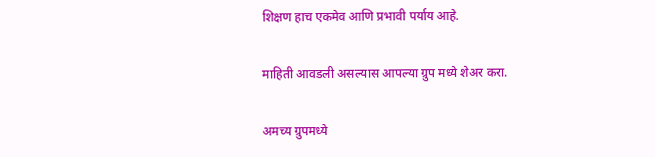शिक्षण हाच एकमेव आणि प्रभावी पर्याय आहे.

माहिती आवडली असल्यास आपल्या ग्रुप मध्ये शेअर करा.

अमच्य ग्रुपमध्ये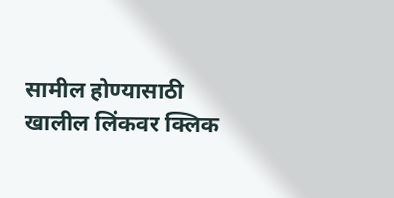सामील होण्यासाठी खालील लिंकवर क्लिक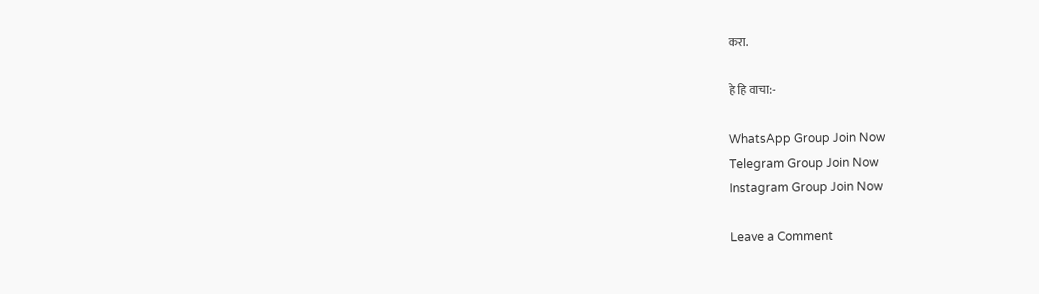करा.

हे हि वाचा:-

WhatsApp Group Join Now
Telegram Group Join Now
Instagram Group Join Now

Leave a Comment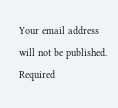Your email address will not be published. Required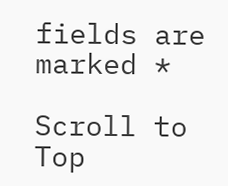fields are marked *

Scroll to Top